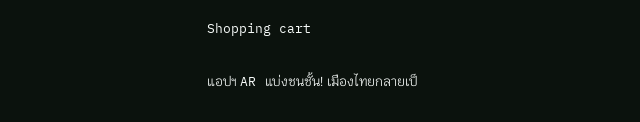Shopping cart

แอปฯ AR แบ่งชนชั้น! เมืองไทยกลายเป็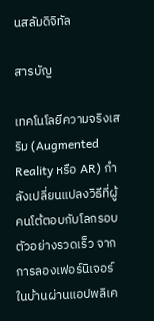นสลัมดิจิทัล

สารบัญ

เทคโนโลยีความจริงเสริม (Augmented Reality หรือ AR) กำลังเปลี่ยนแปลงวิธีที่ผู้คนโต้ตอบกับโลกรอบตัวอย่างรวดเร็ว จากการลองเฟอร์นิเจอร์ในบ้านผ่านแอปพลิเค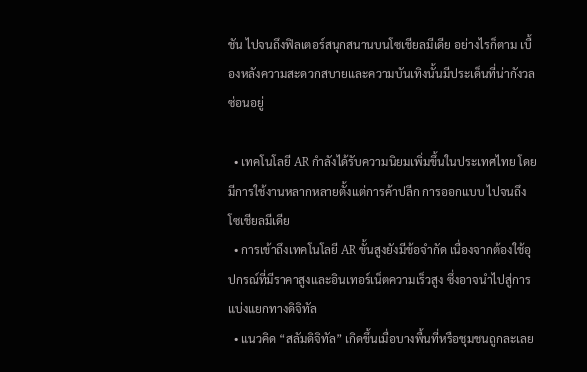ชัน ไปจนถึงฟิลเตอร์สนุกสนานบนโซเชียลมีเดีย อย่างไรก็ตาม เบื้องหลังความสะดวกสบายและความบันเทิงนั้นมีประเด็นที่น่ากังวลซ่อนอยู่

  • เทคโนโลยี AR กำลังได้รับความนิยมเพิ่มขึ้นในประเทศไทย โดยมีการใช้งานหลากหลายตั้งแต่การค้าปลีก การออกแบบ ไปจนถึงโซเชียลมีเดีย
  • การเข้าถึงเทคโนโลยี AR ขั้นสูงยังมีข้อจำกัด เนื่องจากต้องใช้อุปกรณ์ที่มีราคาสูงและอินเทอร์เน็ตความเร็วสูง ซึ่งอาจนำไปสู่การแบ่งแยกทางดิจิทัล
  • แนวคิด “สลัมดิจิทัล” เกิดขึ้นเมื่อบางพื้นที่หรือชุมชนถูกละเลย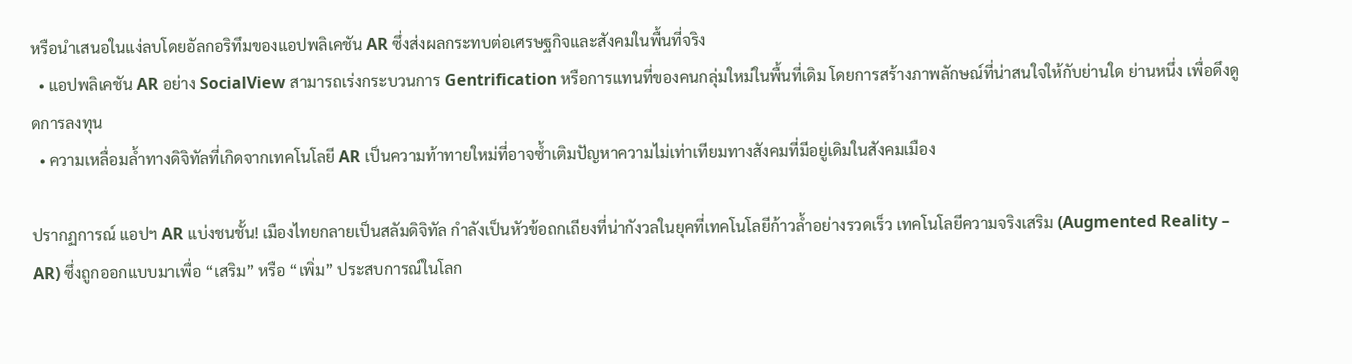หรือนำเสนอในแง่ลบโดยอัลกอริทึมของแอปพลิเคชัน AR ซึ่งส่งผลกระทบต่อเศรษฐกิจและสังคมในพื้นที่จริง
  • แอปพลิเคชัน AR อย่าง SocialView สามารถเร่งกระบวนการ Gentrification หรือการแทนที่ของคนกลุ่มใหม่ในพื้นที่เดิม โดยการสร้างภาพลักษณ์ที่น่าสนใจให้กับย่านใด ย่านหนึ่ง เพื่อดึงดูดการลงทุน
  • ความเหลื่อมล้ำทางดิจิทัลที่เกิดจากเทคโนโลยี AR เป็นความท้าทายใหม่ที่อาจซ้ำเติมปัญหาความไม่เท่าเทียมทางสังคมที่มีอยู่เดิมในสังคมเมือง

ปรากฏการณ์ แอปฯ AR แบ่งชนชั้น! เมืองไทยกลายเป็นสลัมดิจิทัล กำลังเป็นหัวข้อถกเถียงที่น่ากังวลในยุคที่เทคโนโลยีก้าวล้ำอย่างรวดเร็ว เทคโนโลยีความจริงเสริม (Augmented Reality – AR) ซึ่งถูกออกแบบมาเพื่อ “เสริม” หรือ “เพิ่ม” ประสบการณ์ในโลก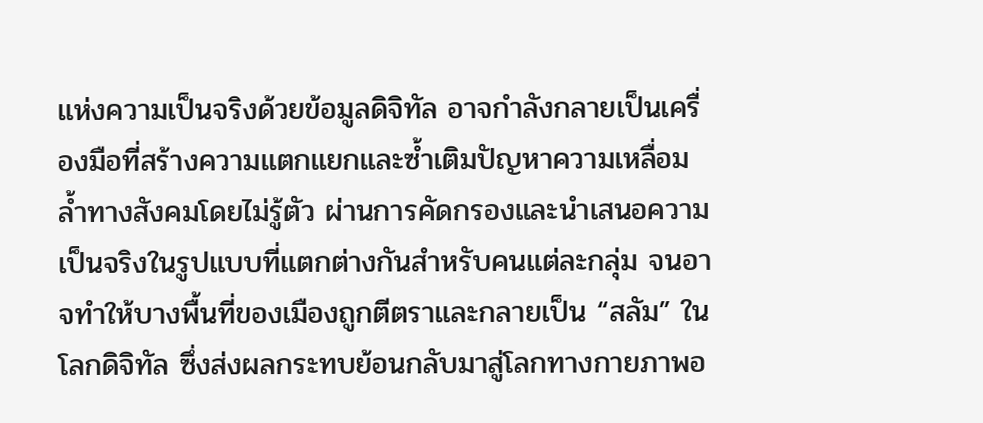แห่งความเป็นจริงด้วยข้อมูลดิจิทัล อาจกำลังกลายเป็นเครื่องมือที่สร้างความแตกแยกและซ้ำเติมปัญหาความเหลื่อมล้ำทางสังคมโดยไม่รู้ตัว ผ่านการคัดกรองและนำเสนอความเป็นจริงในรูปแบบที่แตกต่างกันสำหรับคนแต่ละกลุ่ม จนอาจทำให้บางพื้นที่ของเมืองถูกตีตราและกลายเป็น “สลัม” ในโลกดิจิทัล ซึ่งส่งผลกระทบย้อนกลับมาสู่โลกทางกายภาพอ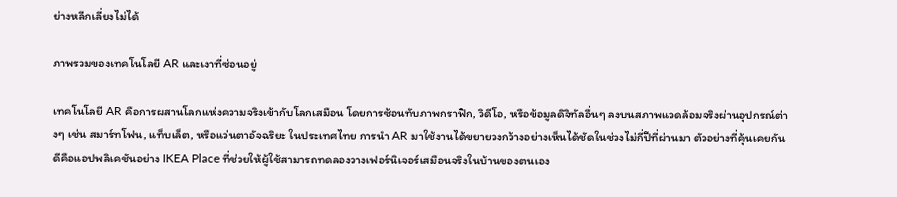ย่างหลีกเลี่ยงไม่ได้

ภาพรวมของเทคโนโลยี AR และเงาที่ซ่อนอยู่

เทคโนโลยี AR คือการผสานโลกแห่งความจริงเข้ากับโลกเสมือน โดยการซ้อนทับภาพกราฟิก, วิดีโอ, หรือข้อมูลดิจิทัลอื่นๆ ลงบนสภาพแวดล้อมจริงผ่านอุปกรณ์ต่างๆ เช่น สมาร์ทโฟน, แท็บเล็ต, หรือแว่นตาอัจฉริยะ ในประเทศไทย การนำ AR มาใช้งานได้ขยายวงกว้างอย่างเห็นได้ชัดในช่วงไม่กี่ปีที่ผ่านมา ตัวอย่างที่คุ้นเคยกันดีคือแอปพลิเคชันอย่าง IKEA Place ที่ช่วยให้ผู้ใช้สามารถทดลองวางเฟอร์นิเจอร์เสมือนจริงในบ้านของตนเอง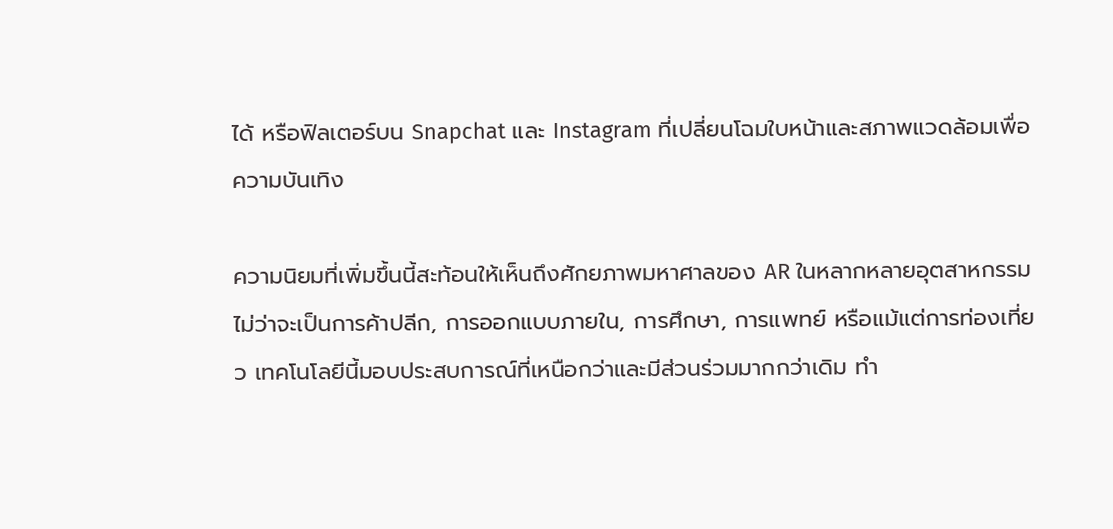ได้ หรือฟิลเตอร์บน Snapchat และ Instagram ที่เปลี่ยนโฉมใบหน้าและสภาพแวดล้อมเพื่อความบันเทิง

ความนิยมที่เพิ่มขึ้นนี้สะท้อนให้เห็นถึงศักยภาพมหาศาลของ AR ในหลากหลายอุตสาหกรรม ไม่ว่าจะเป็นการค้าปลีก, การออกแบบภายใน, การศึกษา, การแพทย์ หรือแม้แต่การท่องเที่ยว เทคโนโลยีนี้มอบประสบการณ์ที่เหนือกว่าและมีส่วนร่วมมากกว่าเดิม ทำ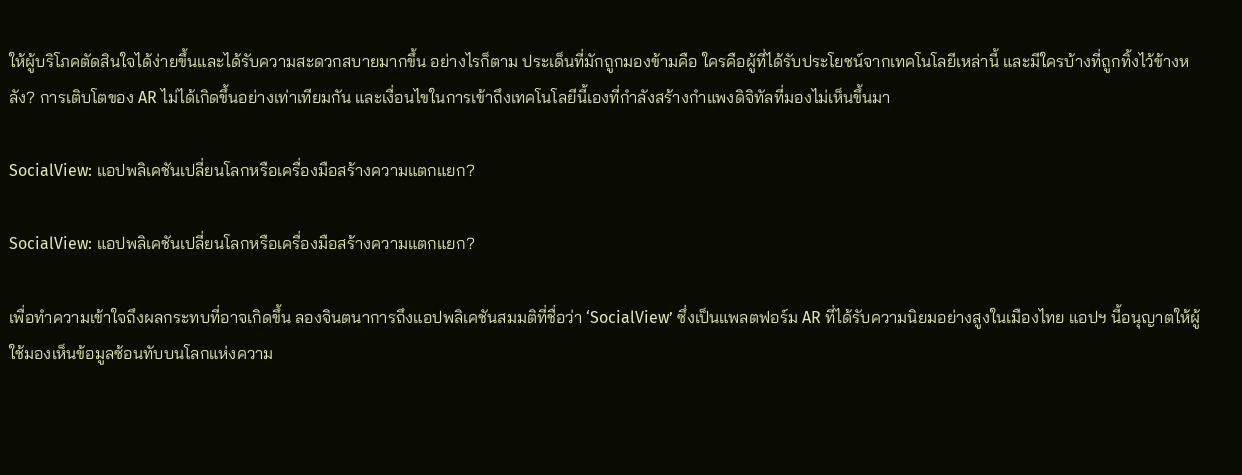ให้ผู้บริโภคตัดสินใจได้ง่ายขึ้นและได้รับความสะดวกสบายมากขึ้น อย่างไรก็ตาม ประเด็นที่มักถูกมองข้ามคือ ใครคือผู้ที่ได้รับประโยชน์จากเทคโนโลยีเหล่านี้ และมีใครบ้างที่ถูกทิ้งไว้ข้างหลัง? การเติบโตของ AR ไม่ได้เกิดขึ้นอย่างเท่าเทียมกัน และเงื่อนไขในการเข้าถึงเทคโนโลยีนี้เองที่กำลังสร้างกำแพงดิจิทัลที่มองไม่เห็นขึ้นมา

SocialView: แอปพลิเคชันเปลี่ยนโลกหรือเครื่องมือสร้างความแตกแยก?

SocialView: แอปพลิเคชันเปลี่ยนโลกหรือเครื่องมือสร้างความแตกแยก?

เพื่อทำความเข้าใจถึงผลกระทบที่อาจเกิดขึ้น ลองจินตนาการถึงแอปพลิเคชันสมมติที่ชื่อว่า ‘SocialView’ ซึ่งเป็นแพลตฟอร์ม AR ที่ได้รับความนิยมอย่างสูงในเมืองไทย แอปฯ นี้อนุญาตให้ผู้ใช้มองเห็นข้อมูลซ้อนทับบนโลกแห่งความ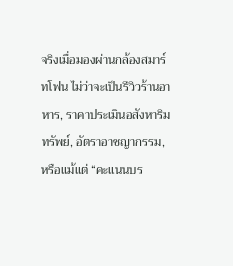จริงเมื่อมองผ่านกล้องสมาร์ทโฟน ไม่ว่าจะเป็นรีวิวร้านอาหาร, ราคาประเมินอสังหาริมทรัพย์, อัตราอาชญากรรม, หรือแม้แต่ “คะแนนบร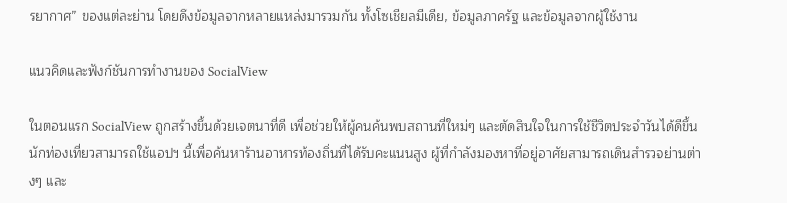รยากาศ” ของแต่ละย่าน โดยดึงข้อมูลจากหลายแหล่งมารวมกัน ทั้งโซเชียลมีเดีย, ข้อมูลภาครัฐ และข้อมูลจากผู้ใช้งาน

แนวคิดและฟังก์ชันการทำงานของ SocialView

ในตอนแรก SocialView ถูกสร้างขึ้นด้วยเจตนาที่ดี เพื่อช่วยให้ผู้คนค้นพบสถานที่ใหม่ๆ และตัดสินใจในการใช้ชีวิตประจำวันได้ดีขึ้น นักท่องเที่ยวสามารถใช้แอปฯ นี้เพื่อค้นหาร้านอาหารท้องถิ่นที่ได้รับคะแนนสูง ผู้ที่กำลังมองหาที่อยู่อาศัยสามารถเดินสำรวจย่านต่างๆ และ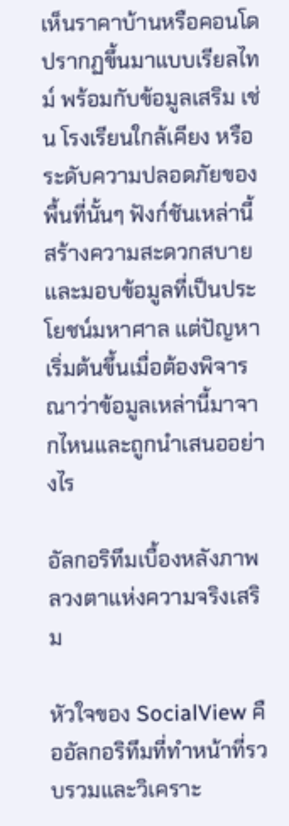เห็นราคาบ้านหรือคอนโดปรากฏขึ้นมาแบบเรียลไทม์ พร้อมกับข้อมูลเสริม เช่น โรงเรียนใกล้เคียง หรือระดับความปลอดภัยของพื้นที่นั้นๆ ฟังก์ชันเหล่านี้สร้างความสะดวกสบายและมอบข้อมูลที่เป็นประโยชน์มหาศาล แต่ปัญหาเริ่มต้นขึ้นเมื่อต้องพิจารณาว่าข้อมูลเหล่านี้มาจากไหนและถูกนำเสนออย่างไร

อัลกอริทึมเบื้องหลังภาพลวงตาแห่งความจริงเสริม

หัวใจของ SocialView คืออัลกอริทึมที่ทำหน้าที่รวบรวมและวิเคราะ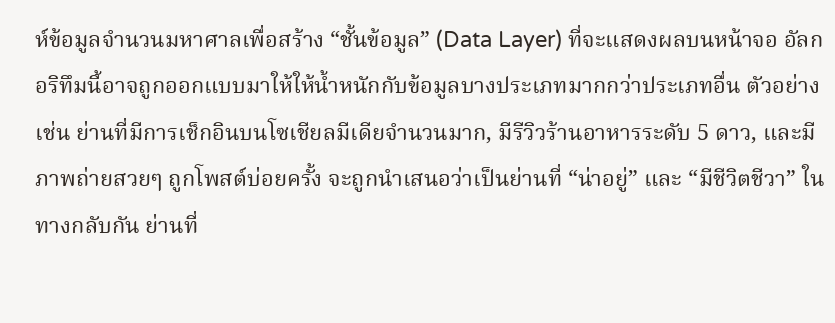ห์ข้อมูลจำนวนมหาศาลเพื่อสร้าง “ชั้นข้อมูล” (Data Layer) ที่จะแสดงผลบนหน้าจอ อัลกอริทึมนี้อาจถูกออกแบบมาให้ให้น้ำหนักกับข้อมูลบางประเภทมากกว่าประเภทอื่น ตัวอย่างเช่น ย่านที่มีการเช็กอินบนโซเชียลมีเดียจำนวนมาก, มีรีวิวร้านอาหารระดับ 5 ดาว, และมีภาพถ่ายสวยๆ ถูกโพสต์บ่อยครั้ง จะถูกนำเสนอว่าเป็นย่านที่ “น่าอยู่” และ “มีชีวิตชีวา” ในทางกลับกัน ย่านที่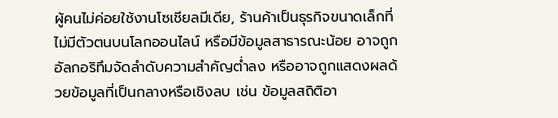ผู้คนไม่ค่อยใช้งานโซเชียลมีเดีย, ร้านค้าเป็นธุรกิจขนาดเล็กที่ไม่มีตัวตนบนโลกออนไลน์ หรือมีข้อมูลสาธารณะน้อย อาจถูกอัลกอริทึมจัดลำดับความสำคัญต่ำลง หรืออาจถูกแสดงผลด้วยข้อมูลที่เป็นกลางหรือเชิงลบ เช่น ข้อมูลสถิติอา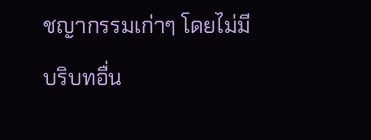ชญากรรมเก่าๆ โดยไม่มีบริบทอื่น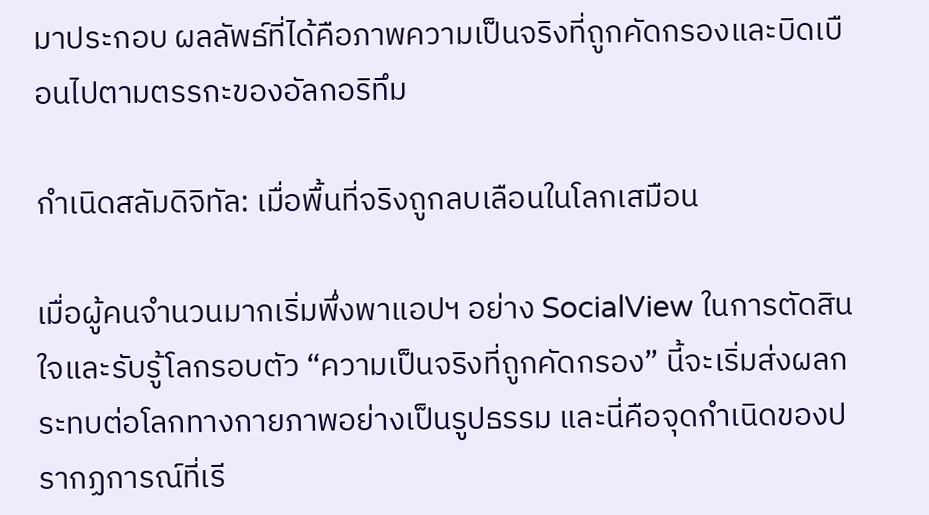มาประกอบ ผลลัพธ์ที่ได้คือภาพความเป็นจริงที่ถูกคัดกรองและบิดเบือนไปตามตรรกะของอัลกอริทึม

กำเนิดสลัมดิจิทัล: เมื่อพื้นที่จริงถูกลบเลือนในโลกเสมือน

เมื่อผู้คนจำนวนมากเริ่มพึ่งพาแอปฯ อย่าง SocialView ในการตัดสินใจและรับรู้โลกรอบตัว “ความเป็นจริงที่ถูกคัดกรอง” นี้จะเริ่มส่งผลกระทบต่อโลกทางกายภาพอย่างเป็นรูปธรรม และนี่คือจุดกำเนิดของปรากฏการณ์ที่เรี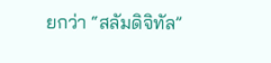ยกว่า “สลัมดิจิทัล”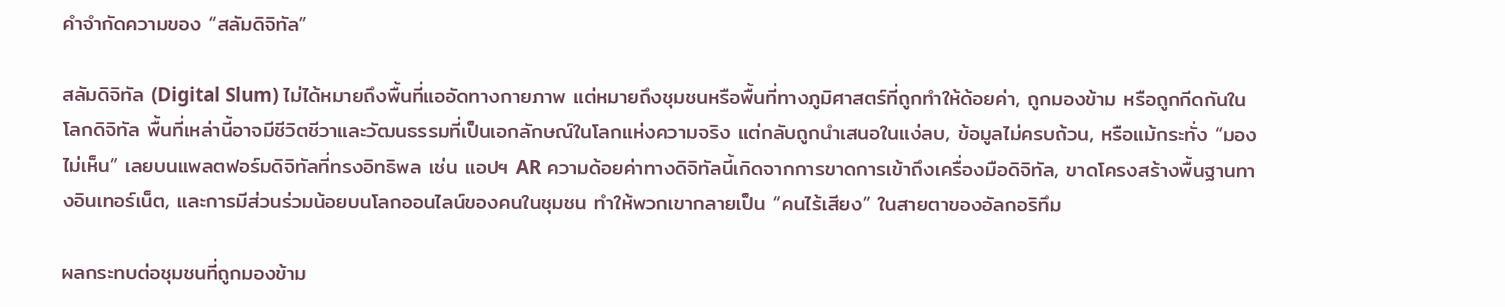คำจำกัดความของ “สลัมดิจิทัล”

สลัมดิจิทัล (Digital Slum) ไม่ได้หมายถึงพื้นที่แออัดทางกายภาพ แต่หมายถึงชุมชนหรือพื้นที่ทางภูมิศาสตร์ที่ถูกทำให้ด้อยค่า, ถูกมองข้าม หรือถูกกีดกันในโลกดิจิทัล พื้นที่เหล่านี้อาจมีชีวิตชีวาและวัฒนธรรมที่เป็นเอกลักษณ์ในโลกแห่งความจริง แต่กลับถูกนำเสนอในแง่ลบ, ข้อมูลไม่ครบถ้วน, หรือแม้กระทั่ง “มองไม่เห็น” เลยบนแพลตฟอร์มดิจิทัลที่ทรงอิทธิพล เช่น แอปฯ AR ความด้อยค่าทางดิจิทัลนี้เกิดจากการขาดการเข้าถึงเครื่องมือดิจิทัล, ขาดโครงสร้างพื้นฐานทางอินเทอร์เน็ต, และการมีส่วนร่วมน้อยบนโลกออนไลน์ของคนในชุมชน ทำให้พวกเขากลายเป็น “คนไร้เสียง” ในสายตาของอัลกอริทึม

ผลกระทบต่อชุมชนที่ถูกมองข้าม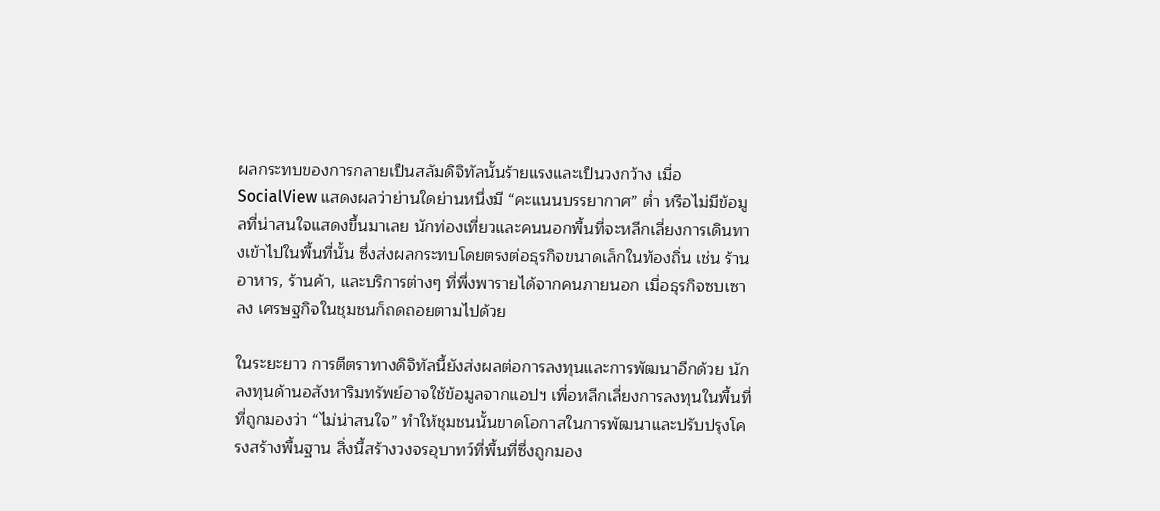ผลกระทบของการกลายเป็นสลัมดิจิทัลนั้นร้ายแรงและเป็นวงกว้าง เมื่อ SocialView แสดงผลว่าย่านใดย่านหนึ่งมี “คะแนนบรรยากาศ” ต่ำ หรือไม่มีข้อมูลที่น่าสนใจแสดงขึ้นมาเลย นักท่องเที่ยวและคนนอกพื้นที่จะหลีกเลี่ยงการเดินทางเข้าไปในพื้นที่นั้น ซึ่งส่งผลกระทบโดยตรงต่อธุรกิจขนาดเล็กในท้องถิ่น เช่น ร้านอาหาร, ร้านค้า, และบริการต่างๆ ที่พึ่งพารายได้จากคนภายนอก เมื่อธุรกิจซบเซาลง เศรษฐกิจในชุมชนก็ถดถอยตามไปด้วย

ในระยะยาว การตีตราทางดิจิทัลนี้ยังส่งผลต่อการลงทุนและการพัฒนาอีกด้วย นักลงทุนด้านอสังหาริมทรัพย์อาจใช้ข้อมูลจากแอปฯ เพื่อหลีกเลี่ยงการลงทุนในพื้นที่ที่ถูกมองว่า “ไม่น่าสนใจ” ทำให้ชุมชนนั้นขาดโอกาสในการพัฒนาและปรับปรุงโครงสร้างพื้นฐาน สิ่งนี้สร้างวงจรอุบาทว์ที่พื้นที่ซึ่งถูกมอง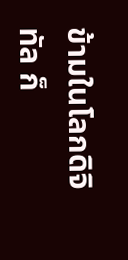ข้ามในโลกดิจิทัล ก็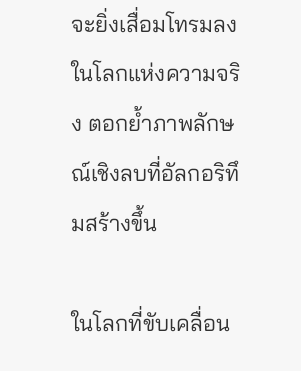จะยิ่งเสื่อมโทรมลงในโลกแห่งความจริง ตอกย้ำภาพลักษณ์เชิงลบที่อัลกอริทึมสร้างขึ้น

ในโลกที่ขับเคลื่อน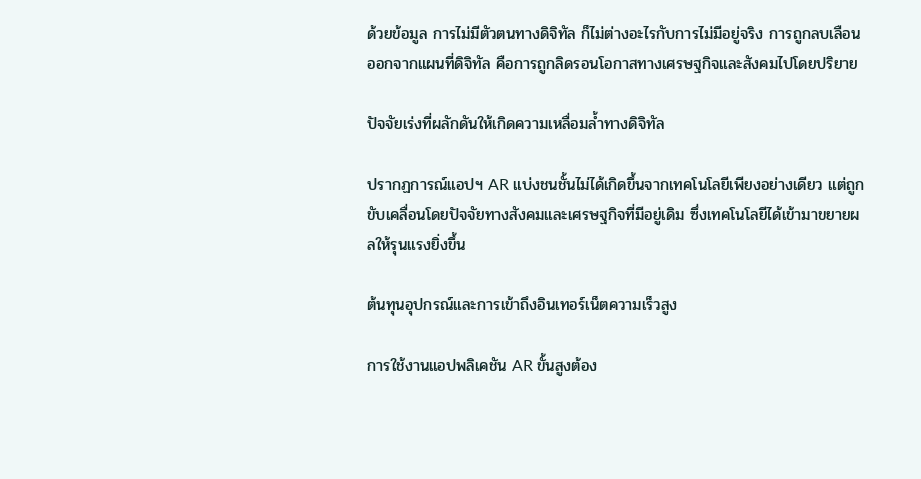ด้วยข้อมูล การไม่มีตัวตนทางดิจิทัล ก็ไม่ต่างอะไรกับการไม่มีอยู่จริง การถูกลบเลือนออกจากแผนที่ดิจิทัล คือการถูกลิดรอนโอกาสทางเศรษฐกิจและสังคมไปโดยปริยาย

ปัจจัยเร่งที่ผลักดันให้เกิดความเหลื่อมล้ำทางดิจิทัล

ปรากฏการณ์แอปฯ AR แบ่งชนชั้นไม่ได้เกิดขึ้นจากเทคโนโลยีเพียงอย่างเดียว แต่ถูกขับเคลื่อนโดยปัจจัยทางสังคมและเศรษฐกิจที่มีอยู่เดิม ซึ่งเทคโนโลยีได้เข้ามาขยายผลให้รุนแรงยิ่งขึ้น

ต้นทุนอุปกรณ์และการเข้าถึงอินเทอร์เน็ตความเร็วสูง

การใช้งานแอปพลิเคชัน AR ขั้นสูงต้อง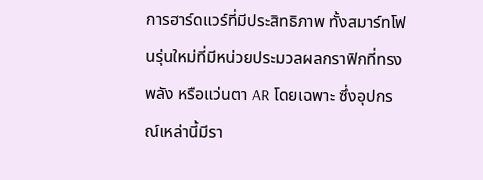การฮาร์ดแวร์ที่มีประสิทธิภาพ ทั้งสมาร์ทโฟนรุ่นใหม่ที่มีหน่วยประมวลผลกราฟิกที่ทรงพลัง หรือแว่นตา AR โดยเฉพาะ ซึ่งอุปกรณ์เหล่านี้มีรา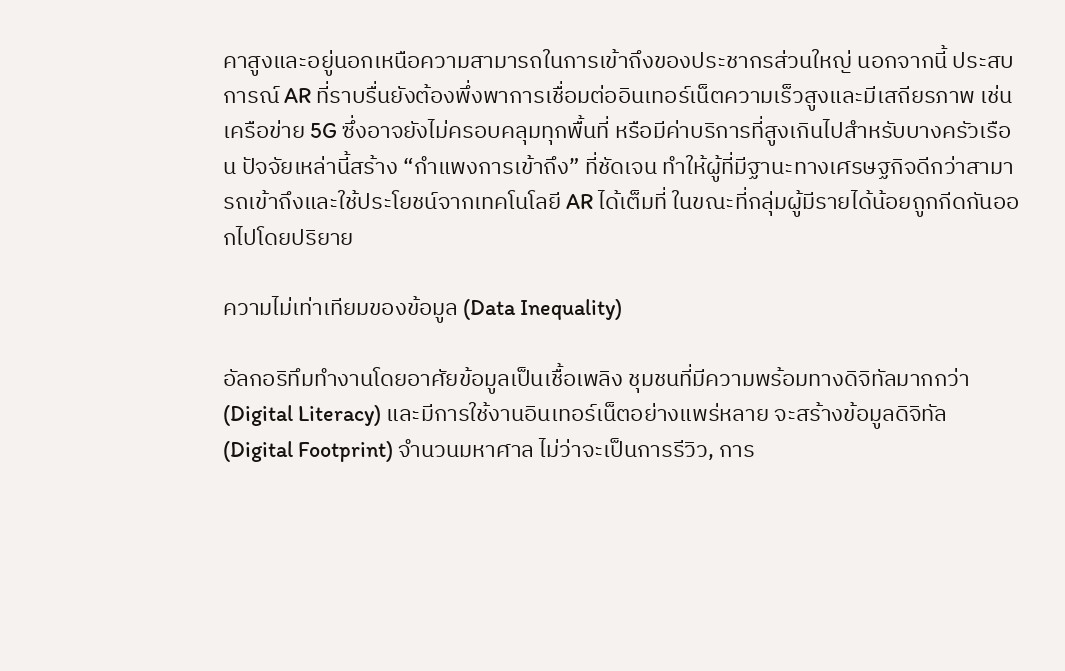คาสูงและอยู่นอกเหนือความสามารถในการเข้าถึงของประชากรส่วนใหญ่ นอกจากนี้ ประสบการณ์ AR ที่ราบรื่นยังต้องพึ่งพาการเชื่อมต่ออินเทอร์เน็ตความเร็วสูงและมีเสถียรภาพ เช่น เครือข่าย 5G ซึ่งอาจยังไม่ครอบคลุมทุกพื้นที่ หรือมีค่าบริการที่สูงเกินไปสำหรับบางครัวเรือน ปัจจัยเหล่านี้สร้าง “กำแพงการเข้าถึง” ที่ชัดเจน ทำให้ผู้ที่มีฐานะทางเศรษฐกิจดีกว่าสามารถเข้าถึงและใช้ประโยชน์จากเทคโนโลยี AR ได้เต็มที่ ในขณะที่กลุ่มผู้มีรายได้น้อยถูกกีดกันออกไปโดยปริยาย

ความไม่เท่าเทียมของข้อมูล (Data Inequality)

อัลกอริทึมทำงานโดยอาศัยข้อมูลเป็นเชื้อเพลิง ชุมชนที่มีความพร้อมทางดิจิทัลมากกว่า (Digital Literacy) และมีการใช้งานอินเทอร์เน็ตอย่างแพร่หลาย จะสร้างข้อมูลดิจิทัล (Digital Footprint) จำนวนมหาศาล ไม่ว่าจะเป็นการรีวิว, การ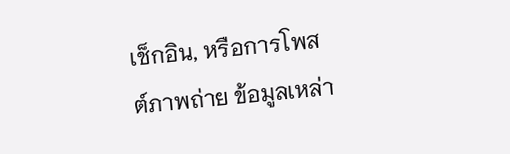เช็กอิน, หรือการโพสต์ภาพถ่าย ข้อมูลเหล่า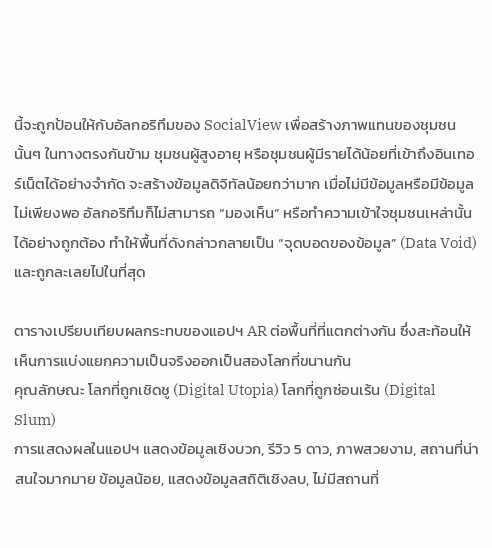นี้จะถูกป้อนให้กับอัลกอริทึมของ SocialView เพื่อสร้างภาพแทนของชุมชนนั้นๆ ในทางตรงกันข้าม ชุมชนผู้สูงอายุ หรือชุมชนผู้มีรายได้น้อยที่เข้าถึงอินเทอร์เน็ตได้อย่างจำกัด จะสร้างข้อมูลดิจิทัลน้อยกว่ามาก เมื่อไม่มีข้อมูลหรือมีข้อมูลไม่เพียงพอ อัลกอริทึมก็ไม่สามารถ “มองเห็น” หรือทำความเข้าใจชุมชนเหล่านั้นได้อย่างถูกต้อง ทำให้พื้นที่ดังกล่าวกลายเป็น “จุดบอดของข้อมูล” (Data Void) และถูกละเลยไปในที่สุด

ตารางเปรียบเทียบผลกระทบของแอปฯ AR ต่อพื้นที่ที่แตกต่างกัน ซึ่งสะท้อนให้เห็นการแบ่งแยกความเป็นจริงออกเป็นสองโลกที่ขนานกัน
คุณลักษณะ โลกที่ถูกเชิดชู (Digital Utopia) โลกที่ถูกซ่อนเร้น (Digital Slum)
การแสดงผลในแอปฯ แสดงข้อมูลเชิงบวก, รีวิว 5 ดาว, ภาพสวยงาม, สถานที่น่าสนใจมากมาย ข้อมูลน้อย, แสดงข้อมูลสถิติเชิงลบ, ไม่มีสถานที่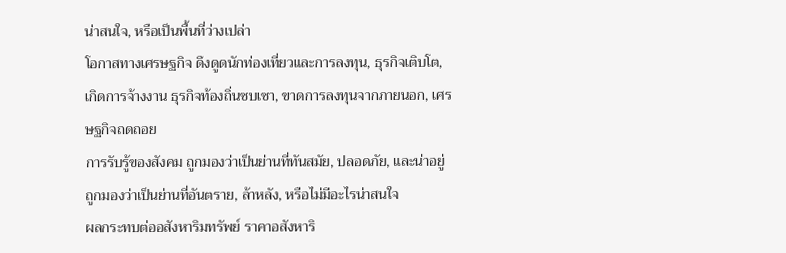น่าสนใจ, หรือเป็นพื้นที่ว่างเปล่า
โอกาสทางเศรษฐกิจ ดึงดูดนักท่องเที่ยวและการลงทุน, ธุรกิจเติบโต, เกิดการจ้างงาน ธุรกิจท้องถิ่นซบเซา, ขาดการลงทุนจากภายนอก, เศรษฐกิจถดถอย
การรับรู้ของสังคม ถูกมองว่าเป็นย่านที่ทันสมัย, ปลอดภัย, และน่าอยู่ ถูกมองว่าเป็นย่านที่อันตราย, ล้าหลัง, หรือไม่มีอะไรน่าสนใจ
ผลกระทบต่ออสังหาริมทรัพย์ ราคาอสังหาริ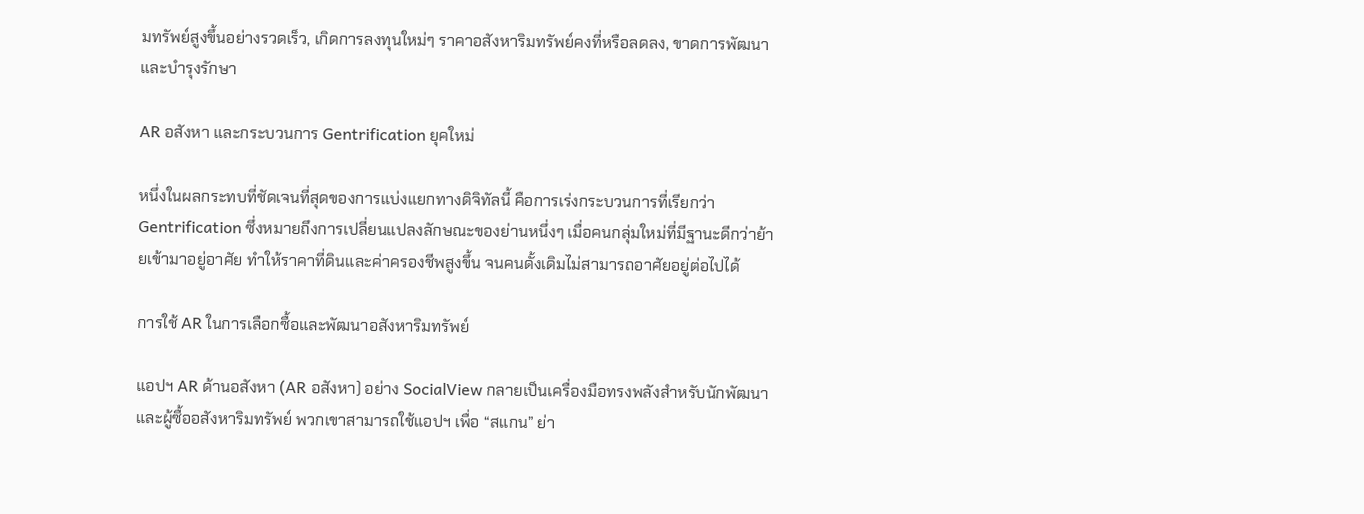มทรัพย์สูงขึ้นอย่างรวดเร็ว, เกิดการลงทุนใหม่ๆ ราคาอสังหาริมทรัพย์คงที่หรือลดลง, ขาดการพัฒนาและบำรุงรักษา

AR อสังหา และกระบวนการ Gentrification ยุคใหม่

หนึ่งในผลกระทบที่ชัดเจนที่สุดของการแบ่งแยกทางดิจิทัลนี้ คือการเร่งกระบวนการที่เรียกว่า Gentrification ซึ่งหมายถึงการเปลี่ยนแปลงลักษณะของย่านหนึ่งๆ เมื่อคนกลุ่มใหม่ที่มีฐานะดีกว่าย้ายเข้ามาอยู่อาศัย ทำให้ราคาที่ดินและค่าครองชีพสูงขึ้น จนคนดั้งเดิมไม่สามารถอาศัยอยู่ต่อไปได้

การใช้ AR ในการเลือกซื้อและพัฒนาอสังหาริมทรัพย์

แอปฯ AR ด้านอสังหา (AR อสังหา) อย่าง SocialView กลายเป็นเครื่องมือทรงพลังสำหรับนักพัฒนาและผู้ซื้ออสังหาริมทรัพย์ พวกเขาสามารถใช้แอปฯ เพื่อ “สแกน” ย่า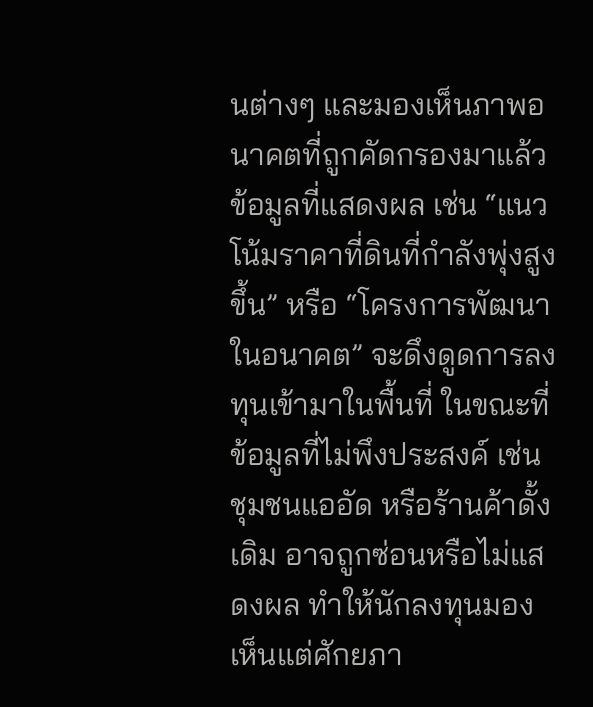นต่างๆ และมองเห็นภาพอนาคตที่ถูกคัดกรองมาแล้ว ข้อมูลที่แสดงผล เช่น “แนวโน้มราคาที่ดินที่กำลังพุ่งสูงขึ้น” หรือ “โครงการพัฒนาในอนาคต” จะดึงดูดการลงทุนเข้ามาในพื้นที่ ในขณะที่ข้อมูลที่ไม่พึงประสงค์ เช่น ชุมชนแออัด หรือร้านค้าดั้งเดิม อาจถูกซ่อนหรือไม่แสดงผล ทำให้นักลงทุนมองเห็นแต่ศักยภา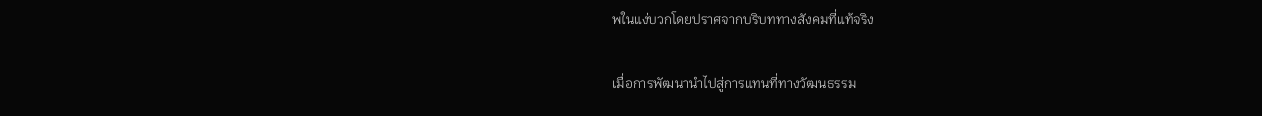พในแง่บวกโดยปราศจากบริบททางสังคมที่แท้จริง

เมื่อการพัฒนานำไปสู่การแทนที่ทางวัฒนธรรม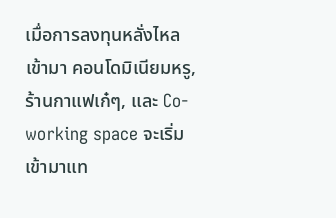เมื่อการลงทุนหลั่งไหลเข้ามา คอนโดมิเนียมหรู, ร้านกาแฟเก๋ๆ, และ Co-working space จะเริ่มเข้ามาแท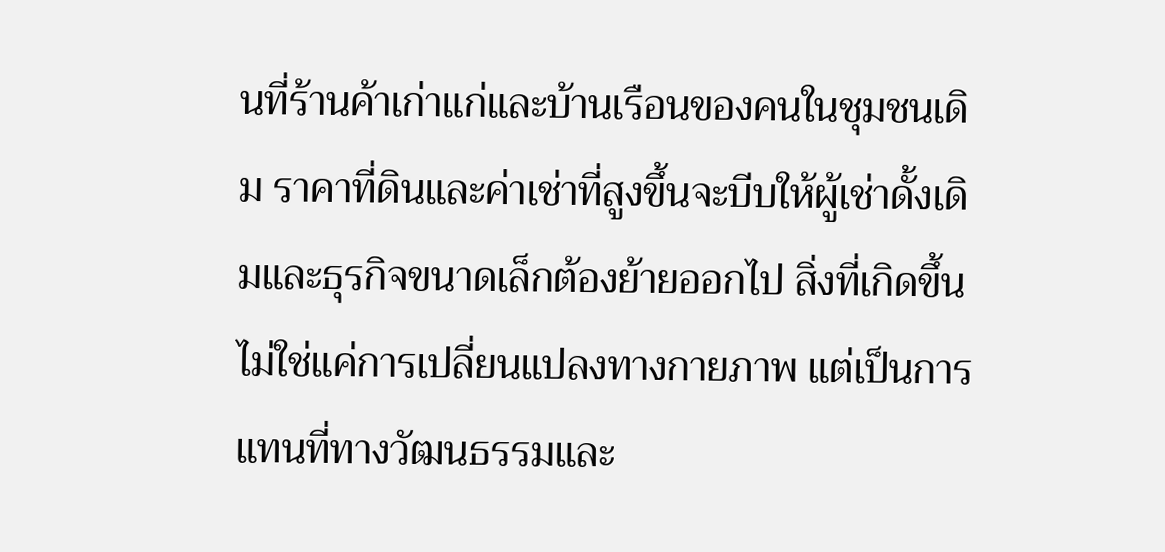นที่ร้านค้าเก่าแก่และบ้านเรือนของคนในชุมชนเดิม ราคาที่ดินและค่าเช่าที่สูงขึ้นจะบีบให้ผู้เช่าดั้งเดิมและธุรกิจขนาดเล็กต้องย้ายออกไป สิ่งที่เกิดขึ้นไม่ใช่แค่การเปลี่ยนแปลงทางกายภาพ แต่เป็นการแทนที่ทางวัฒนธรรมและ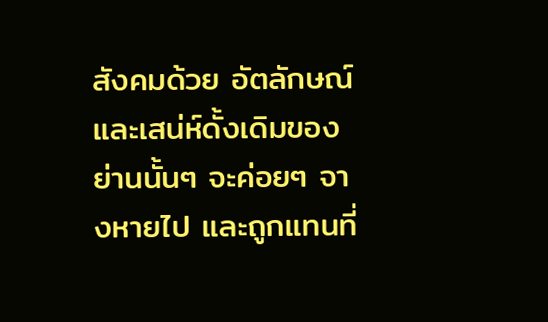สังคมด้วย อัตลักษณ์และเสน่ห์ดั้งเดิมของย่านนั้นๆ จะค่อยๆ จางหายไป และถูกแทนที่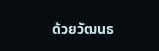ด้วยวัฒนธ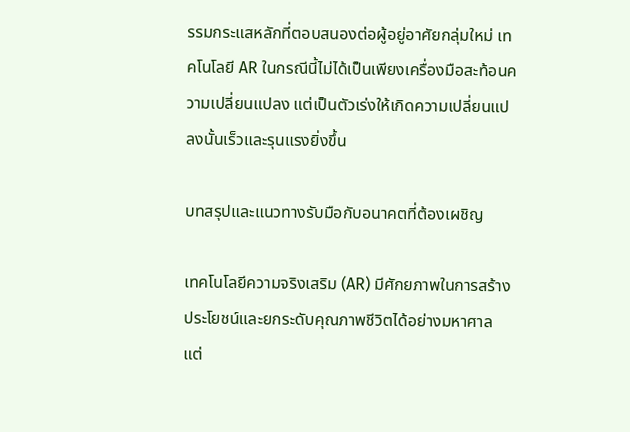รรมกระแสหลักที่ตอบสนองต่อผู้อยู่อาศัยกลุ่มใหม่ เทคโนโลยี AR ในกรณีนี้ไม่ได้เป็นเพียงเครื่องมือสะท้อนความเปลี่ยนแปลง แต่เป็นตัวเร่งให้เกิดความเปลี่ยนแปลงนั้นเร็วและรุนแรงยิ่งขึ้น

บทสรุปและแนวทางรับมือกับอนาคตที่ต้องเผชิญ

เทคโนโลยีความจริงเสริม (AR) มีศักยภาพในการสร้างประโยชน์และยกระดับคุณภาพชีวิตได้อย่างมหาศาล แต่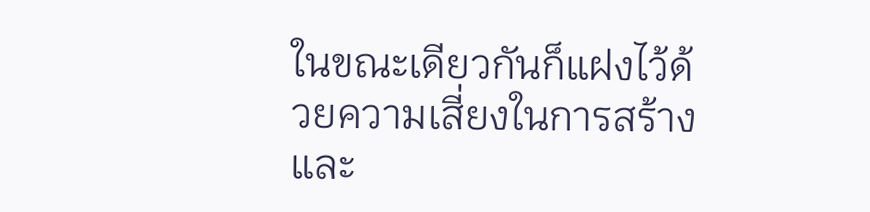ในขณะเดียวกันก็แฝงไว้ด้วยความเสี่ยงในการสร้างและ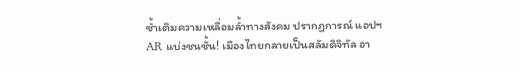ซ้ำเติมความเหลื่อมล้ำทางสังคม ปรากฏการณ์ แอปฯ AR แบ่งชนชั้น! เมืองไทยกลายเป็นสลัมดิจิทัล อา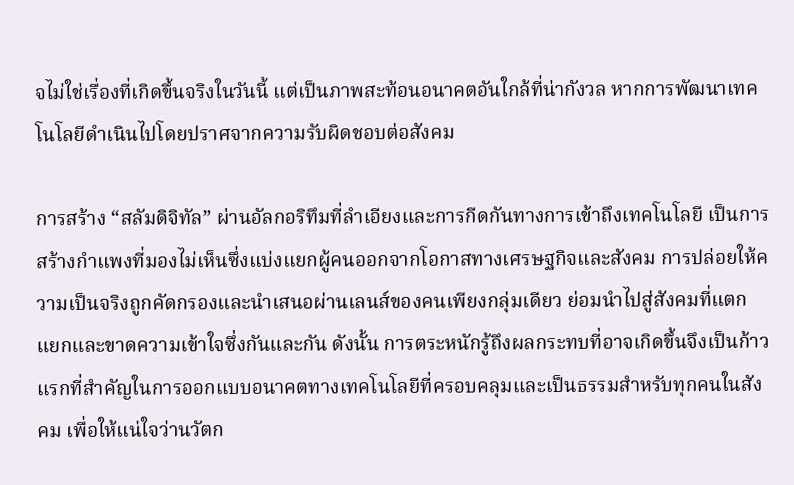จไม่ใช่เรื่องที่เกิดขึ้นจริงในวันนี้ แต่เป็นภาพสะท้อนอนาคตอันใกล้ที่น่ากังวล หากการพัฒนาเทคโนโลยีดำเนินไปโดยปราศจากความรับผิดชอบต่อสังคม

การสร้าง “สลัมดิจิทัล” ผ่านอัลกอริทึมที่ลำเอียงและการกีดกันทางการเข้าถึงเทคโนโลยี เป็นการสร้างกำแพงที่มองไม่เห็นซึ่งแบ่งแยกผู้คนออกจากโอกาสทางเศรษฐกิจและสังคม การปล่อยให้ความเป็นจริงถูกคัดกรองและนำเสนอผ่านเลนส์ของคนเพียงกลุ่มเดียว ย่อมนำไปสู่สังคมที่แตกแยกและขาดความเข้าใจซึ่งกันและกัน ดังนั้น การตระหนักรู้ถึงผลกระทบที่อาจเกิดขึ้นจึงเป็นก้าวแรกที่สำคัญในการออกแบบอนาคตทางเทคโนโลยีที่ครอบคลุมและเป็นธรรมสำหรับทุกคนในสังคม เพื่อให้แน่ใจว่านวัตก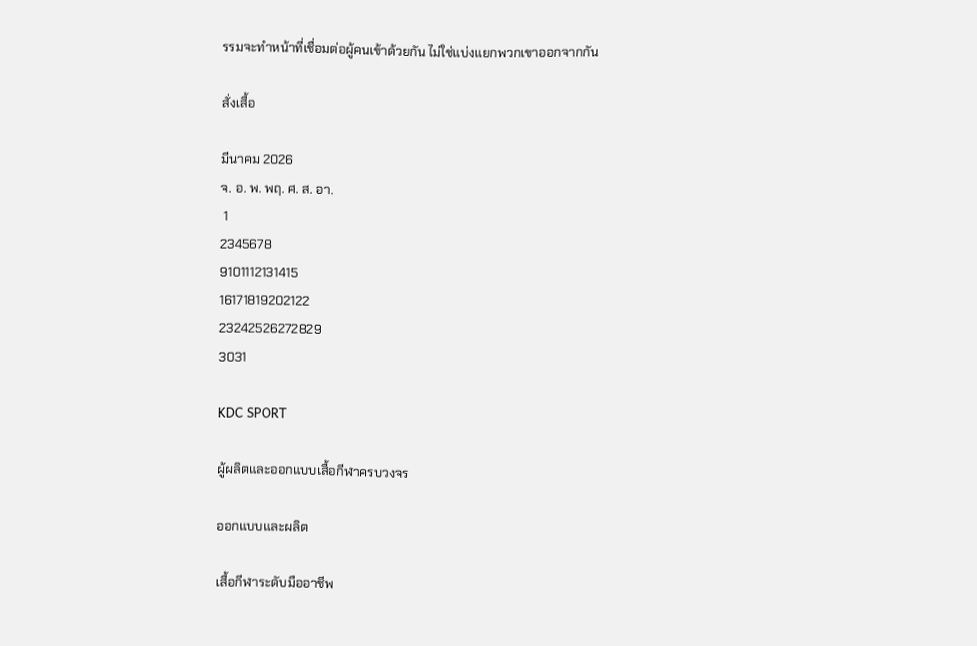รรมจะทำหน้าที่เชื่อมต่อผู้คนเข้าด้วยกัน ไม่ใช่แบ่งแยกพวกเขาออกจากกัน

สั่งเสื้อ

มีนาคม 2026
จ. อ. พ. พฤ. ศ. ส. อา.
 1
2345678
9101112131415
16171819202122
23242526272829
3031

KDC SPORT

ผู้ผลิตและออกแบบเสื้อกีฬาครบวงจร

ออกแบบและผลิต

เสื้อกีฬาระดับมืออาชีพ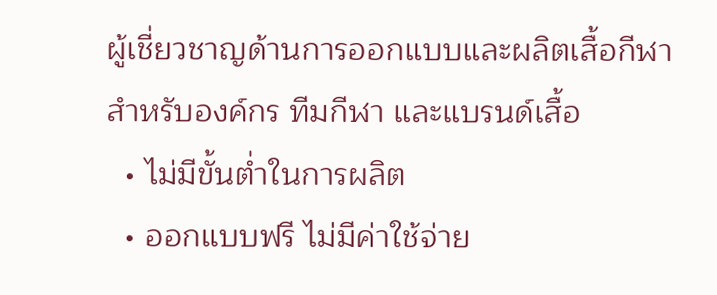ผู้เชี่ยวชาญด้านการออกแบบและผลิตเสื้อกีฬา
สำหรับองค์กร ทีมกีฬา และแบรนด์เสื้อ
  • ไม่มีขั้นต่ำในการผลิต
  • ออกแบบฟรี ไม่มีค่าใช้จ่าย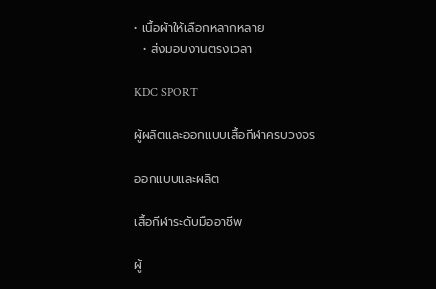• เนื้อผ้าให้เลือกหลากหลาย
  • ส่งมอบงานตรงเวลา

KDC SPORT

ผู้ผลิตและออกแบบเสื้อกีฬาครบวงจร

ออกแบบและผลิต

เสื้อกีฬาระดับมืออาชีพ

ผู้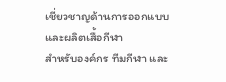เชี่ยวชาญด้านการออกแบบและผลิตเสื้อกีฬา
สำหรับองค์กร ทีมกีฬา และ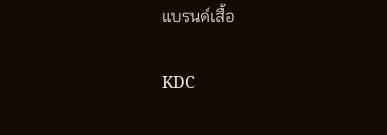แบรนด์เสื้อ

KDC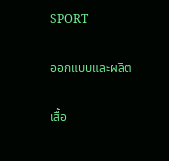SPORT

ออกแบบและผลิต

เสื้อ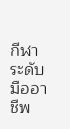กีฬาระดับมืออาชีพ